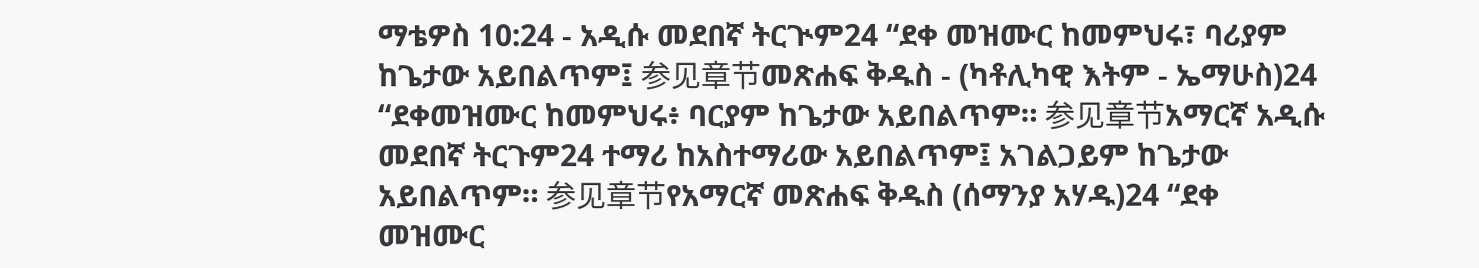ማቴዎስ 10:24 - አዲሱ መደበኛ ትርጒም24 “ደቀ መዝሙር ከመምህሩ፣ ባሪያም ከጌታው አይበልጥም፤ 参见章节መጽሐፍ ቅዱስ - (ካቶሊካዊ እትም - ኤማሁስ)24 “ደቀመዝሙር ከመምህሩ፥ ባርያም ከጌታው አይበልጥም። 参见章节አማርኛ አዲሱ መደበኛ ትርጉም24 ተማሪ ከአስተማሪው አይበልጥም፤ አገልጋይም ከጌታው አይበልጥም። 参见章节የአማርኛ መጽሐፍ ቅዱስ (ሰማንያ አሃዱ)24 “ደቀ መዝሙር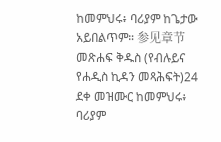ከመምህሩ፥ ባሪያም ከጌታው አይበልጥም። 参见章节መጽሐፍ ቅዱስ (የብሉይና የሐዲስ ኪዳን መጻሕፍት)24 ደቀ መዝሙር ከመምህሩ፥ ባሪያም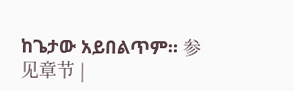ከጌታው አይበልጥም። 参见章节 |